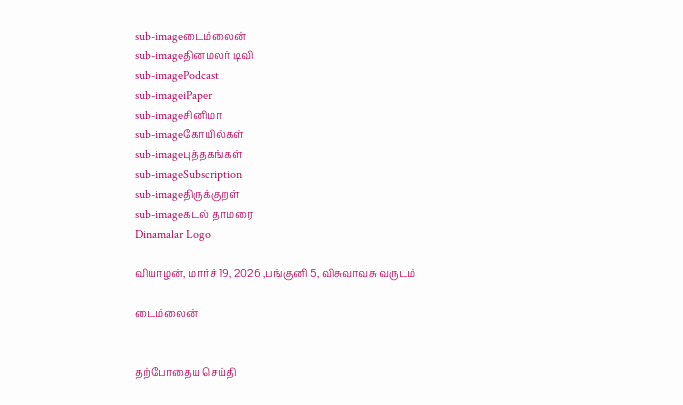sub-imageடைம்லைன்
sub-imageதினமலர் டிவி
sub-imagePodcast
sub-imageiPaper
sub-imageசினிமா
sub-imageகோயில்கள்
sub-imageபுத்தகங்கள்
sub-imageSubscription
sub-imageதிருக்குறள்
sub-imageகடல் தாமரை
Dinamalar Logo

வியாழன், மார்ச் 19, 2026 ,பங்குனி 5, விசுவாவசு வருடம்

டைம்லைன்


தற்போதைய செய்தி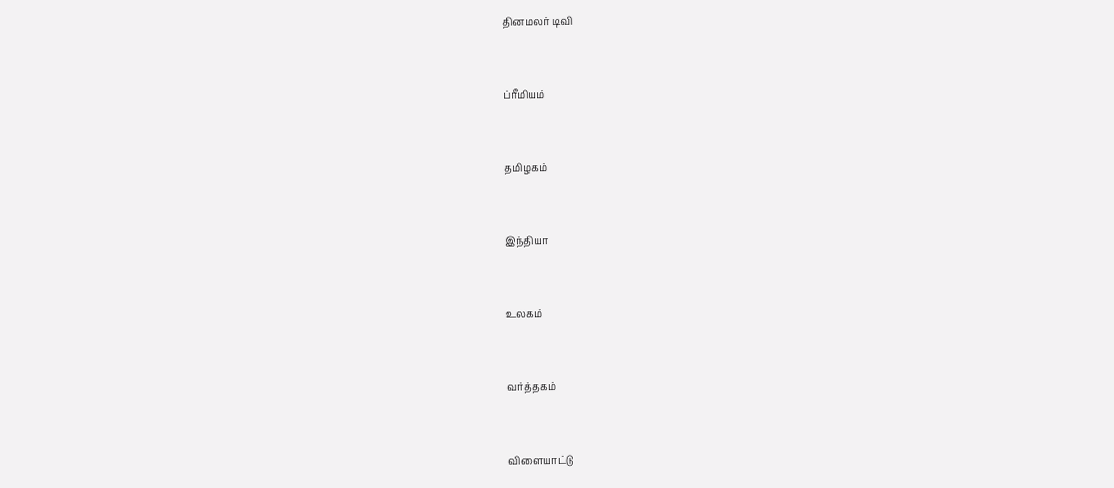தினமலர் டிவி


ப்ரீமியம்


தமிழகம்


இந்தியா


உலகம்


வர்த்தகம்


விளையாட்டு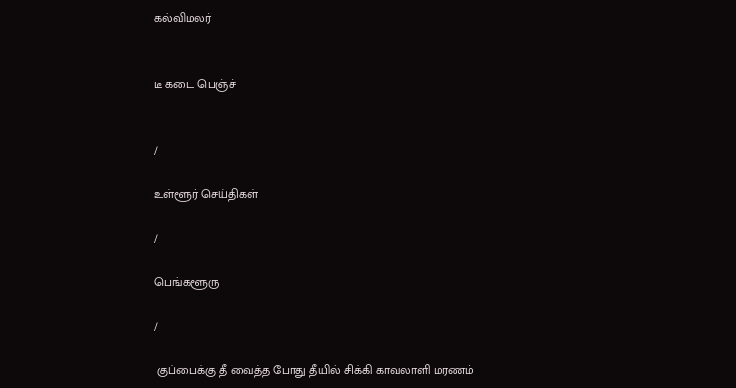கல்விமலர்


டீ கடை பெஞ்ச்


/

உள்ளூர் செய்திகள்

/

பெங்களூரு

/

 குப்பைக்கு தீ வைத்த போது தீயில் சிக்கி காவலாளி மரணம்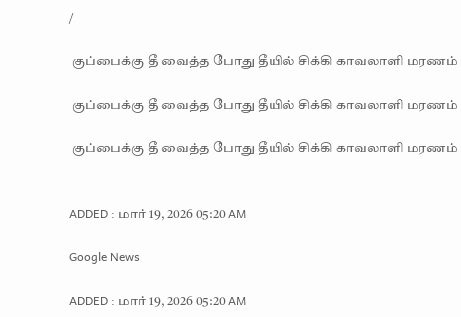/

 குப்பைக்கு தீ வைத்த போது தீயில் சிக்கி காவலாளி மரணம்

 குப்பைக்கு தீ வைத்த போது தீயில் சிக்கி காவலாளி மரணம்

 குப்பைக்கு தீ வைத்த போது தீயில் சிக்கி காவலாளி மரணம்


ADDED : மார் 19, 2026 05:20 AM

Google News

ADDED : மார் 19, 2026 05:20 AM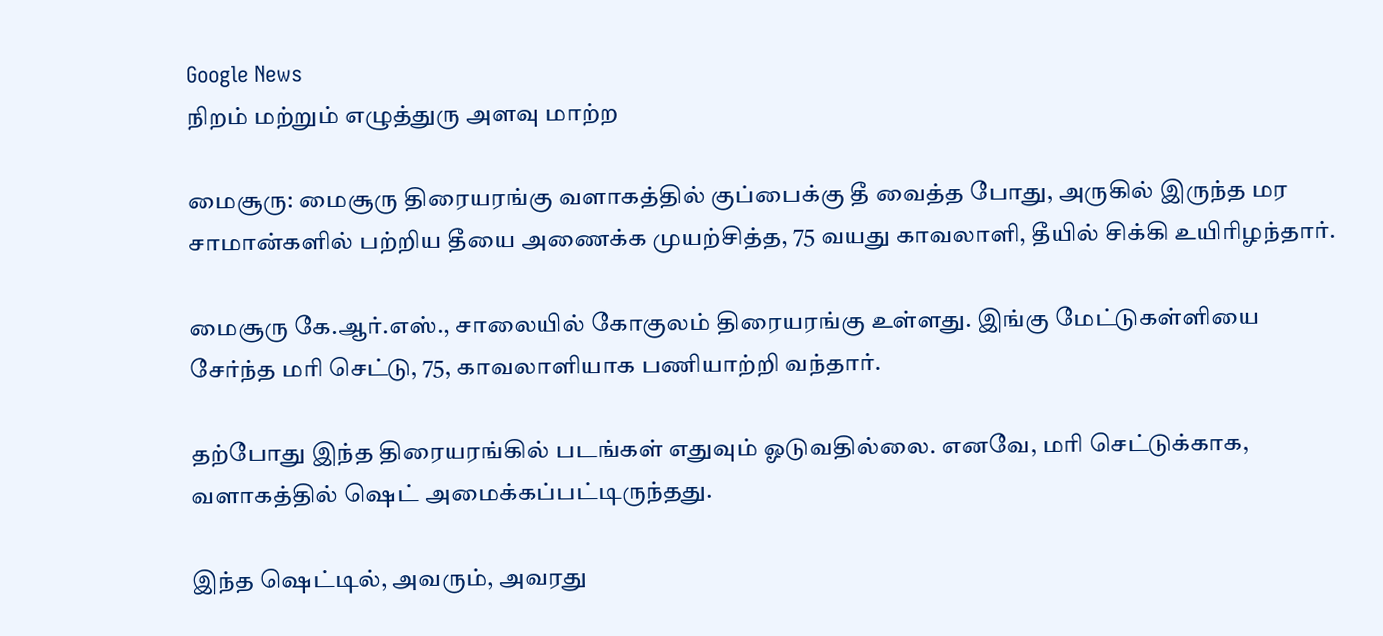Google News
நிறம் மற்றும் எழுத்துரு அளவு மாற்ற

மைசூரு: மைசூரு திரையரங்கு வளாகத்தில் குப்பைக்கு தீ வைத்த போது, அருகில் இருந்த மர சாமான்களில் பற்றிய தீயை அணைக்க முயற்சித்த, 75 வயது காவலாளி, தீயில் சிக்கி உயிரிழந்தார்.

மைசூரு கே.ஆர்.எஸ்., சாலையில் கோகுலம் திரையரங்கு உள்ளது. இங்கு மேட்டுகள்ளியை சேர்ந்த மரி செட்டு, 75, காவலாளியாக பணியாற்றி வந்தார்.

தற்போது இந்த திரையரங்கில் படங்கள் எதுவும் ஓடுவதில்லை. எனவே, மரி செட்டுக்காக, வளாகத்தில் ஷெட் அமைக்கப்பட்டிருந்தது.

இந்த ஷெட்டில், அவரும், அவரது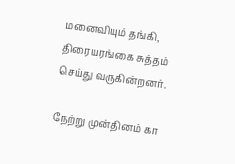மனைவியும் தங்கி, திரையரங்கை சுத்தம் செய்து வருகின்றனர்.

நேற்று முன்தினம் கா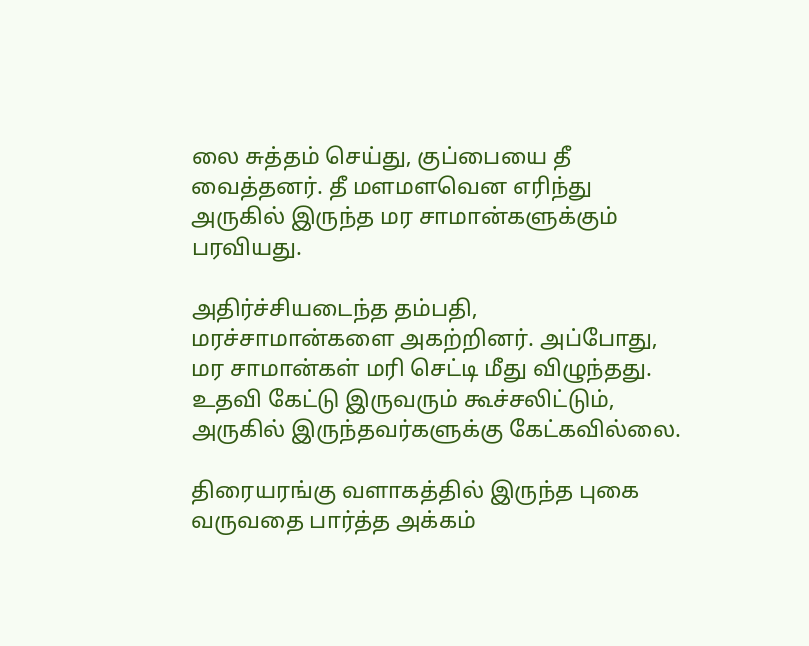லை சுத்தம் செய்து, குப்பையை தீ வைத்தனர். தீ மளமளவென எரிந்து அருகில் இருந்த மர சாமான்களுக்கும் பரவியது.

அதிர்ச்சியடைந்த தம்பதி, மரச்சாமான்களை அகற்றினர். அப்போது, மர சாமான்கள் மரி செட்டி மீது விழுந்தது. உதவி கேட்டு இருவரும் கூச்சலிட்டும், அருகில் இருந்தவர்களுக்கு கேட்கவில்லை.

திரையரங்கு வளாகத்தில் இருந்த புகை வருவதை பார்த்த அக்கம்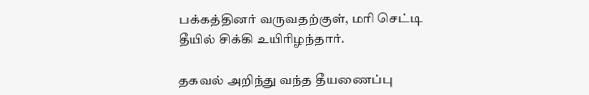பக்கத்தினர் வருவதற்குள், மரி செட்டி தீயில் சிக்கி உயிரிழந்தார்.

தகவல் அறிந்து வந்த தீயணைப்பு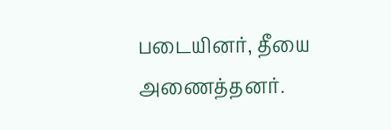படையினர், தீயை அணைத்தனர்.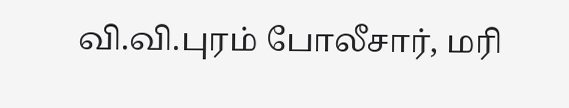வி.வி.புரம் போலீசார், மரி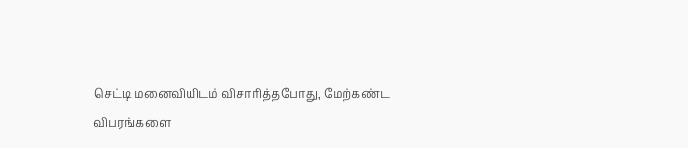செட்டி மனைவியிடம் விசாரித்தபோது, மேற்கண்ட விபரங்களை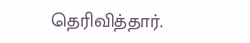தெரிவித்தார்.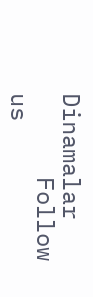Dinamalar
      Follow us